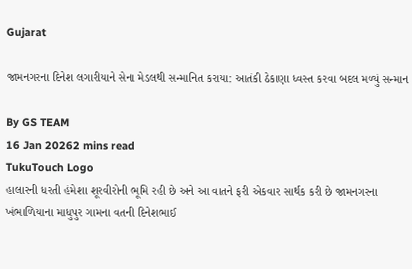Gujarat

જામનગરના દિનેશ લગારીયાને સેના મેડલથી સન્માનિત કરાયા: આતંકી ઠેકાણા ધ્વસ્ત કરવા બદલ મળ્યું સન્માન

By GS TEAM
16 Jan 20262 mins read
TukuTouch Logo
હાલારની ધરતી હંમેશા શૂરવીરોની ભૂમિ રહી છે અને આ વાતને ફરી એકવાર સાર્થક કરી છે જામનગરના ખંભાળિયાના માધુપુર ગામના વતની દિનેશભાઈ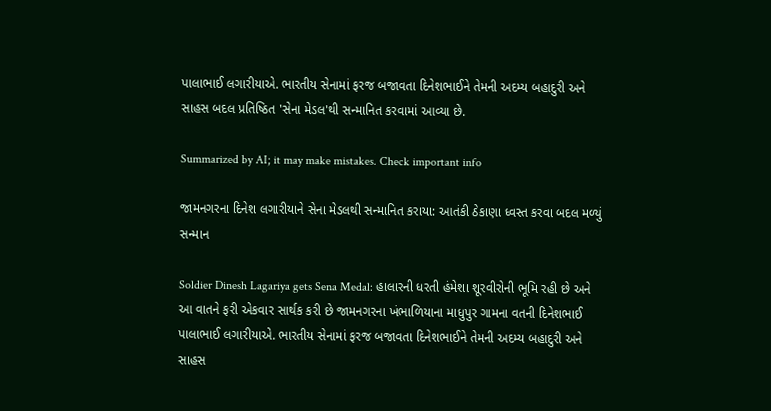પાલાભાઈ લગારીયાએ. ભારતીય સેનામાં ફરજ બજાવતા દિનેશભાઈને તેમની અદમ્ય બહાદુરી અને સાહસ બદલ પ્રતિષ્ઠિત 'સેના મેડલ'થી સન્માનિત કરવામાં આવ્યા છે.

Summarized by AI; it may make mistakes. Check important info

જામનગરના દિનેશ લગારીયાને સેના મેડલથી સન્માનિત કરાયા: આતંકી ઠેકાણા ધ્વસ્ત કરવા બદલ મળ્યું સન્માન

Soldier Dinesh Lagariya gets Sena Medal: હાલારની ધરતી હંમેશા શૂરવીરોની ભૂમિ રહી છે અને આ વાતને ફરી એકવાર સાર્થક કરી છે જામનગરના ખંભાળિયાના માધુપુર ગામના વતની દિનેશભાઈ પાલાભાઈ લગારીયાએ. ભારતીય સેનામાં ફરજ બજાવતા દિનેશભાઈને તેમની અદમ્ય બહાદુરી અને સાહસ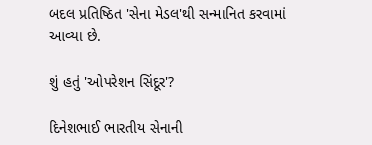બદલ પ્રતિષ્ઠિત 'સેના મેડલ'થી સન્માનિત કરવામાં આવ્યા છે.

શું હતું 'ઓપરેશન સિંદૂર'?

દિનેશભાઈ ભારતીય સેનાની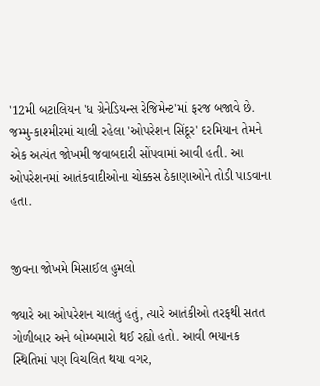'12મી બટાલિયન 'ધ ગ્રેનેડિયન્સ રેજિમેન્ટ'માં ફરજ બજાવે છે. જમ્મુ-કાશ્મીરમાં ચાલી રહેલા 'ઓપરેશન સિંદૂર' દરમિયાન તેમને એક અત્યંત જોખમી જવાબદારી સોંપવામાં આવી હતી. આ ઓપરેશનમાં આતંકવાદીઓના ચોક્કસ ઠેકાણાઓને તોડી પાડવાના હતા.


જીવના જોખમે મિસાઈલ હુમલો

જ્યારે આ ઓપરેશન ચાલતું હતું, ત્યારે આતંકીઓ તરફથી સતત ગોળીબાર અને બોમ્બમારો થઈ રહ્યો હતો. આવી ભયાનક સ્થિતિમાં પણ વિચલિત થયા વગર,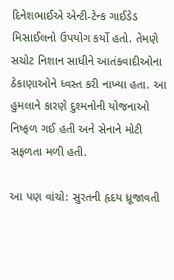દિનેશભાઈએ એન્ટી-ટેન્ક ગાઈડેડ મિસાઈલનો ઉપયોગ કર્યો હતો. તેમણે સચોટ નિશાન સાધીને આતંકવાદીઓના ઠેકાણાઓને ધ્વસ્ત કરી નાખ્યા હતા. આ હુમલાને કારણે દુશ્મનોની યોજનાઓ નિષ્ફળ ગઈ હતી અને સેનાને મોટી સફળતા મળી હતી.

આ પણ વાંચો: સુરતની હૃદય ધ્રૂજાવતી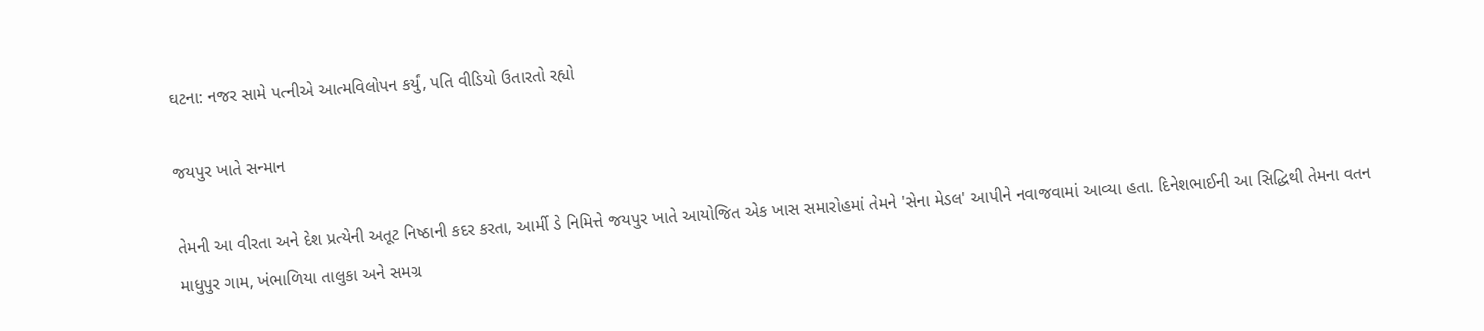ઘટના: નજર સામે પત્નીએ આત્મવિલોપન કર્યું, પતિ વીડિયો ઉતારતો રહ્યો

જયપુર ખાતે સન્માન

તેમની આ વીરતા અને દેશ પ્રત્યેની અતૂટ નિષ્ઠાની કદર કરતા, આર્મી ડે નિમિત્તે જયપુર ખાતે આયોજિત એક ખાસ સમારોહમાં તેમને 'સેના મેડલ' આપીને નવાજવામાં આવ્યા હતા. દિનેશભાઈની આ સિદ્ધિથી તેમના વતન માધુપુર ગામ, ખંભાળિયા તાલુકા અને સમગ્ર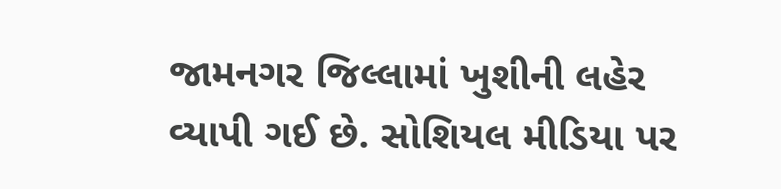જામનગર જિલ્લામાં ખુશીની લહેર વ્યાપી ગઈ છે. સોશિયલ મીડિયા પર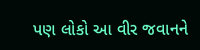પણ લોકો આ વીર જવાનને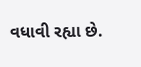વધાવી રહ્યા છે.